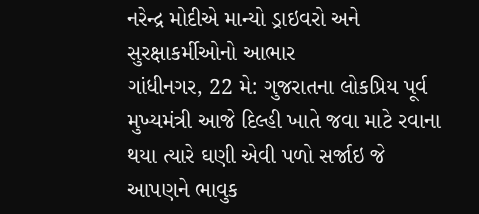નરેન્દ્ર મોદીએ માન્યો ડ્રાઇવરો અને સુરક્ષાકર્મીઓનો આભાર
ગાંધીનગર, 22 મે: ગુજરાતના લોકપ્રિય પૂર્વ મુખ્યમંત્રી આજે દિલ્હી ખાતે જવા માટે રવાના થયા ત્યારે ઘણી એવી પળો સર્જાઇ જે આપણને ભાવુક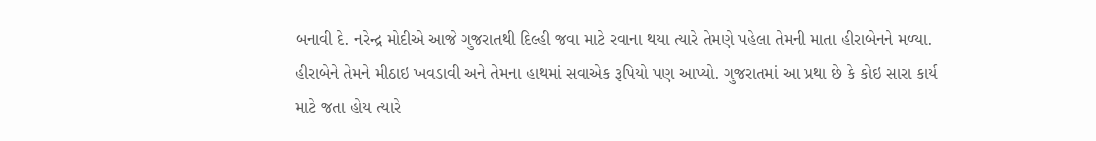બનાવી દે. નરેન્દ્ર મોદીએ આજે ગુજરાતથી દિલ્હી જવા માટે રવાના થયા ત્યારે તેમણે પહેલા તેમની માતા હીરાબેનને મળ્યા. હીરાબેને તેમને મીઠાઇ ખવડાવી અને તેમના હાથમાં સવાએક રૂપિયો પણ આપ્યો. ગુજરાતમાં આ પ્રથા છે કે કોઇ સારા કાર્ય માટે જતા હોય ત્યારે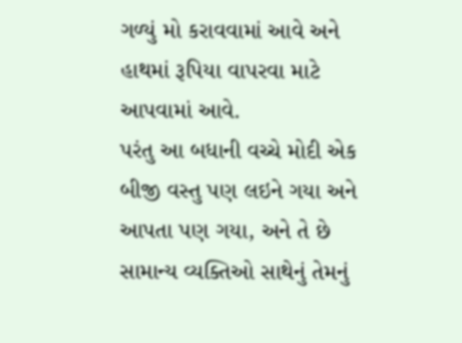ગળ્યું મો કરાવવામાં આવે અને હાથમાં રૂપિયા વાપરવા માટે આપવામાં આવે.
પરંતુ આ બધાની વચ્ચે મોદી એક બીજી વસ્તુ પણ લઇને ગયા અને આપતા પણ ગયા, અને તે છે સામાન્ય વ્યક્તિઓ સાથેનું તેમનું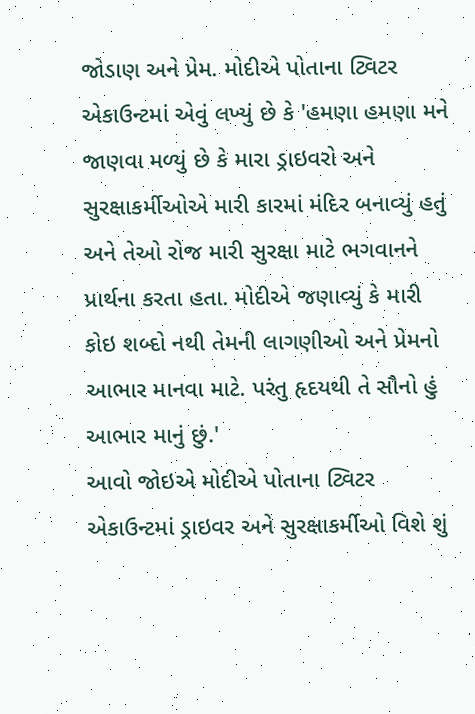જોડાણ અને પ્રેમ. મોદીએ પોતાના ટ્વિટર એકાઉન્ટમાં એવું લખ્યું છે કે 'હમણા હમણા મને જાણવા મળ્યું છે કે મારા ડ્રાઇવરો અને સુરક્ષાકર્મીઓએ મારી કારમાં મંદિર બનાવ્યું હતું અને તેઓ રોજ મારી સુરક્ષા માટે ભગવાનને પ્રાર્થના કરતા હતા. મોદીએ જણાવ્યું કે મારી કોઇ શબ્દો નથી તેમની લાગણીઓ અને પ્રેમનો આભાર માનવા માટે. પરંતુ હૃદયથી તે સૌનો હું આભાર માનું છું.'
આવો જોઇએ મોદીએ પોતાના ટ્વિટર એકાઉન્ટમાં ડ્રાઇવર અને સુરક્ષાકર્મીઓ વિશે શું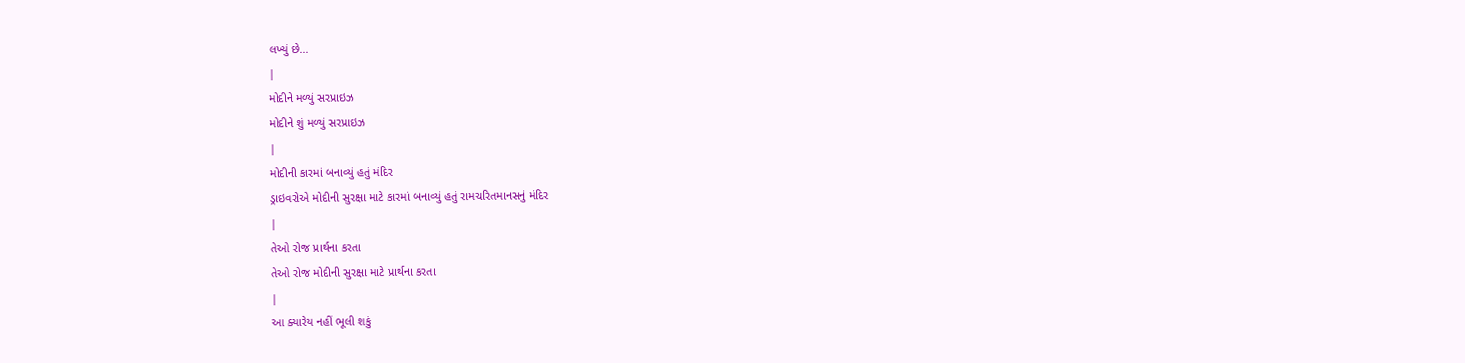લખ્યું છે...
|
મોદીને મળ્યું સરપ્રાઇઝ
મોદીને શું મળ્યું સરપ્રાઇઝ
|
મોદીની કારમાં બનાવ્યું હતું મંદિર
ડ્રાઇવરોએ મોદીની સુરક્ષા માટે કારમાં બનાવ્યું હતું રામચરિતમાનસનું મંદિર
|
તેઓ રોજ પ્રાર્થના કરતા
તેઓ રોજ મોદીની સુરક્ષા માટે પ્રાર્થના કરતા
|
આ ક્યારેય નહીં ભૂલી શકું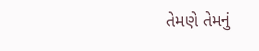તેમણે તેમનું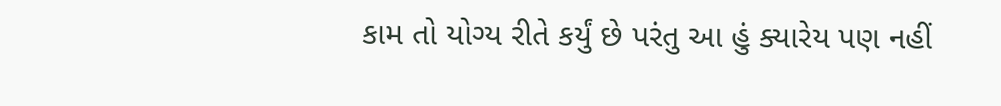કામ તો યોગ્ય રીતે કર્યું છે પરંતુ આ હું ક્યારેય પણ નહીં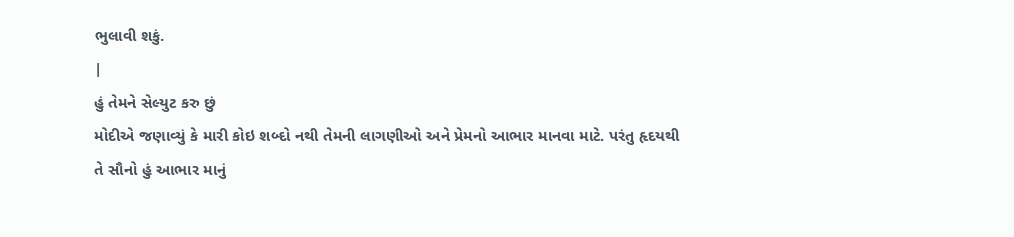ભુલાવી શકું.
|
હું તેમને સેલ્યુટ કરુ છું
મોદીએ જણાવ્યું કે મારી કોઇ શબ્દો નથી તેમની લાગણીઓ અને પ્રેમનો આભાર માનવા માટે. પરંતુ હૃદયથી તે સૌનો હું આભાર માનું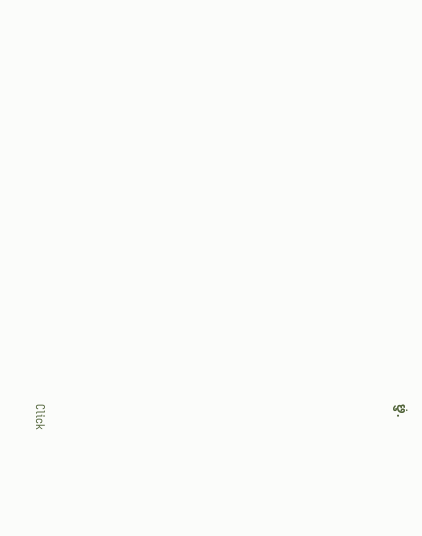છું.












Click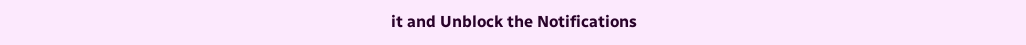it and Unblock the Notifications